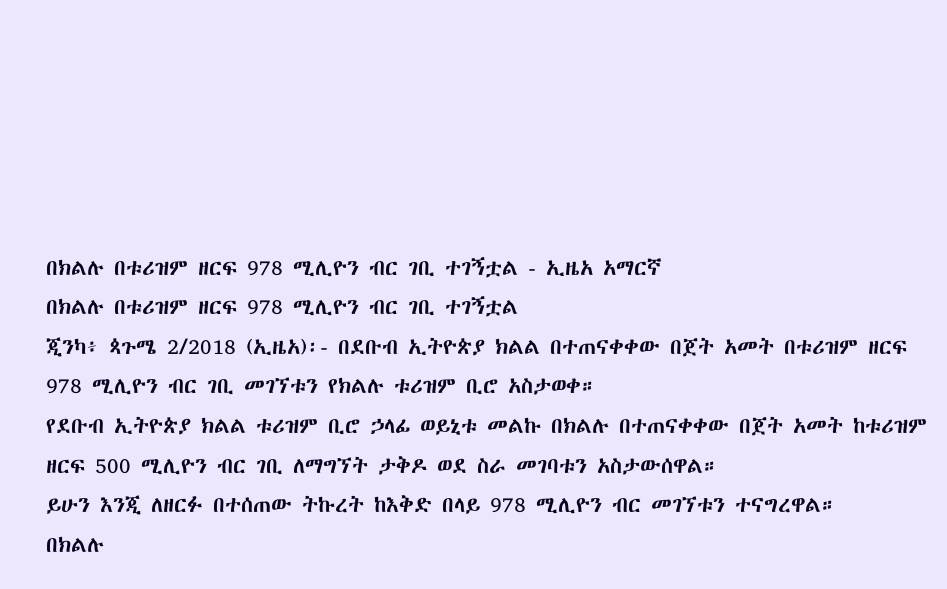በክልሉ በቱሪዝም ዘርፍ 978 ሚሊዮን ብር ገቢ ተገኝቷል - ኢዜአ አማርኛ
በክልሉ በቱሪዝም ዘርፍ 978 ሚሊዮን ብር ገቢ ተገኝቷል
ጂንካ፥ ጳጉሜ 2/2018 (ኢዜአ)፡- በደቡብ ኢትዮጵያ ክልል በተጠናቀቀው በጀት አመት በቱሪዝም ዘርፍ 978 ሚሊዮን ብር ገቢ መገኘቱን የክልሉ ቱሪዝም ቢሮ አስታወቀ።
የደቡብ ኢትዮጵያ ክልል ቱሪዝም ቢሮ ኃላፊ ወይኒቱ መልኩ በክልሉ በተጠናቀቀው በጀት አመት ከቱሪዝም ዘርፍ 500 ሚሊዮን ብር ገቢ ለማግኘት ታቅዶ ወደ ስራ መገባቱን አስታውሰዋል።
ይሁን እንጂ ለዘርፉ በተሰጠው ትኩረት ከእቅድ በላይ 978 ሚሊዮን ብር መገኘቱን ተናግረዋል።
በክልሉ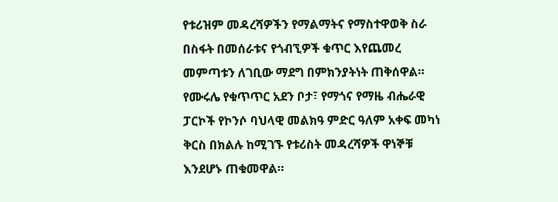የቱሪዝም መዳረሻዎችን የማልማትና የማስተዋወቅ ስራ በስፋት በመሰራቱና የጎብኚዎች ቁጥር እየጨመረ መምጣቱን ለገቢው ማደግ በምክንያትነት ጠቅሰዋል።
የሙሩሌ የቁጥጥር አደን ቦታ፣ የማጎና የማዜ ብሔራዊ ፓርኮች የኮንሶ ባህላዊ መልክዓ ምድር ዓለም አቀፍ መካነ ቅርስ በክልሉ ከሚገኙ የቱሪስት መዳረሻዎች ዋነኞቹ እንደሆኑ ጠቁመዋል።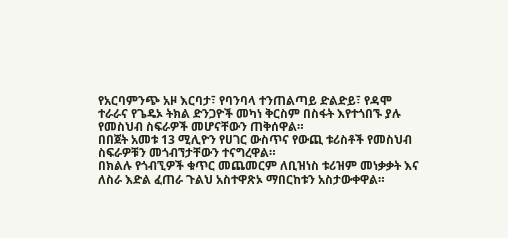የአርባምንጭ አዞ እርባታ፣ የባንባላ ተንጠልጣይ ድልድይ፣ የዳሞ ተራራና የጌዴኦ ትክል ድንጋዮች መካነ ቅርስም በስፋት እየተጎበኙ ያሉ የመስህብ ስፍራዎች መሆናቸውን ጠቅሰዋል።
በበጀት አመቱ 13 ሚሊዮን የሀገር ውስጥና የውጪ ቱሪስቶች የመስህብ ስፍራዎቹን መጎብኘታቸውን ተናግረዋል።
በክልሉ የጎብኚዎች ቁጥር መጨመርም ለቢዝነስ ቱሪዝም መነቃቃት እና ለስራ እድል ፈጠራ ጉልህ አስተዋጽኦ ማበርከቱን አስታውቀዋል።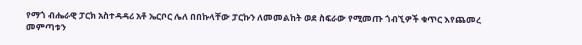የማጎ ብሔራዊ ፓርክ አስተዳዳሪ አቶ ኤርቦር ሌለ በበኩላቸው ፓርኩን ለመመልከት ወደ ስፍራው የሚመጡ ጎብኚዎች ቁጥር እየጨመረ መምጣቱን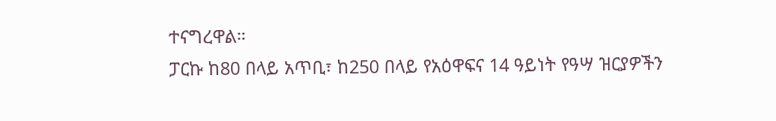ተናግረዋል።
ፓርኩ ከ80 በላይ አጥቢ፣ ከ250 በላይ የአዕዋፍና 14 ዓይነት የዓሣ ዝርያዎችን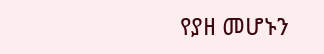የያዘ መሆኑን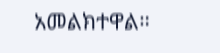አመልክተዋል።